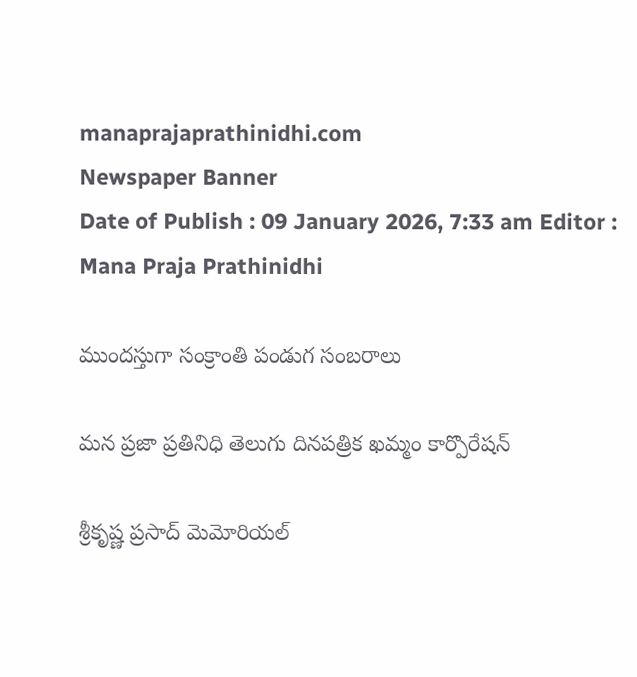manaprajaprathinidhi.com
Newspaper Banner
Date of Publish : 09 January 2026, 7:33 am Editor : Mana Praja Prathinidhi

ముందస్తుగా సంక్రాంతి పండుగ సంబరాలు

మన ప్రజా ప్రతినిధి తెలుగు దినపత్రిక ఖమ్మం కార్పొరేషన్

శ్రీకృష్ణ ప్రసాద్ మెమోరియల్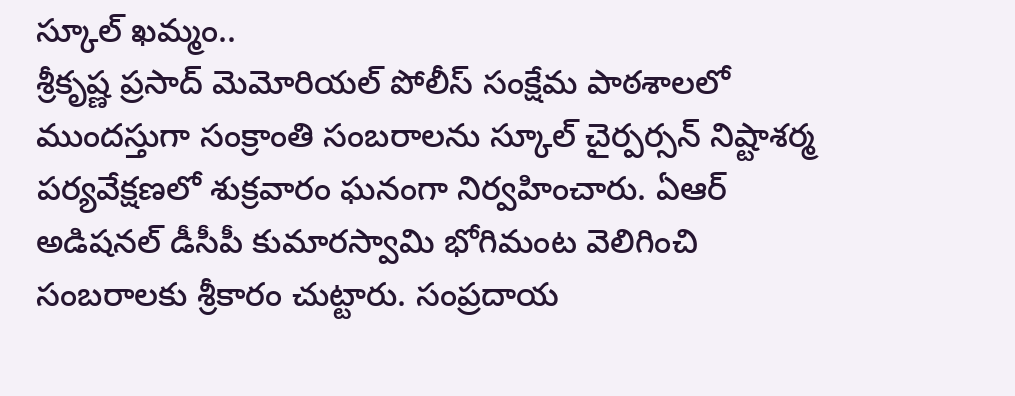స్కూల్ ఖమ్మం..
శ్రీకృష్ణ ప్రసాద్ మెమోరియల్ పోలీస్ సంక్షేమ పాఠశాలలో ముందస్తుగా సంక్రాంతి సంబరాలను స్కూల్ చైర్పర్సన్ నిష్టాశర్మ పర్యవేక్షణలో శుక్రవారం ఘనంగా నిర్వహించారు. ఏఆర్ అడిషనల్ డీసీపీ కుమారస్వామి భోగిమంట వెలిగించి సంబరాలకు శ్రీకారం చుట్టారు. సంప్రదాయ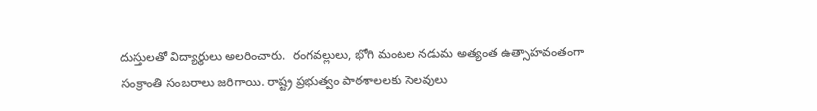దుస్తులతో విద్యార్థులు అలరించారు.  రంగవల్లులు, భోగి మంటల నడుమ అత్యంత ఉత్సాహవంతంగా సంక్రాంతి సంబరాలు జరిగాయి. రాష్ట్ర ప్రభుత్వం పాఠశాలలకు సెలవులు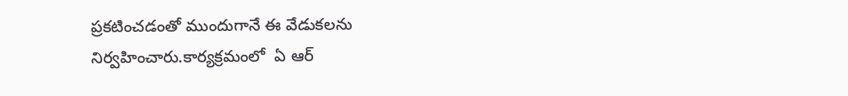ప్రకటించడంతో ముందుగానే ఈ వేడుకలను నిర్వహించారు.కార్యక్రమంలో  ఏ ఆర్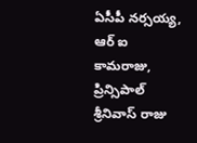ఏసీపీ నర్సయ్య, ఆర్ ఐ కామరాజు, ప్రిన్సిపాల్ శ్రీనివాస్ రాజు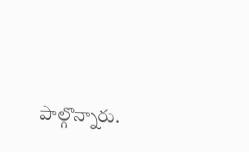పాల్గొన్నారు.